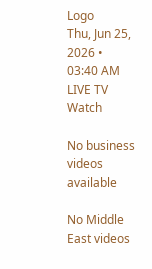Logo
Thu, Jun 25, 2026 • 03:40 AM
LIVE TV
Watch

No business videos available

No Middle East videos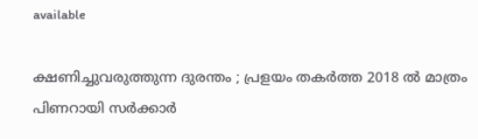available

ക്ഷണിച്ചുവരുത്തുന്ന ദുരന്തം ; പ്രളയം തകര്‍ത്ത 2018 ല്‍ മാത്രം പിണറായി സർക്കാര്‍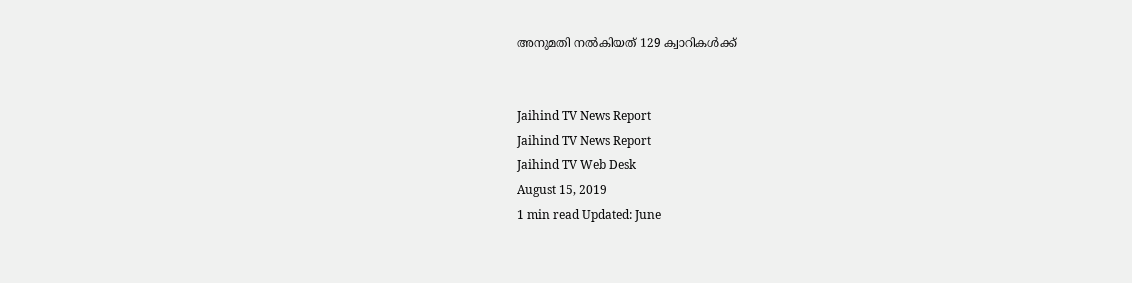അനുമതി നല്‍കിയത് 129 ക്വാറികള്‍ക്ക്


Jaihind TV News Report
Jaihind TV News Report
Jaihind TV Web Desk
August 15, 2019
1 min read Updated: June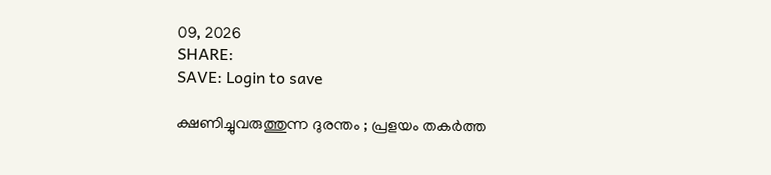09, 2026
SHARE:
SAVE: Login to save

ക്ഷണിച്ചുവരുത്തുന്ന ദുരന്തം ; പ്രളയം തകര്‍ത്ത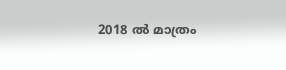2018 ല്‍ മാത്രം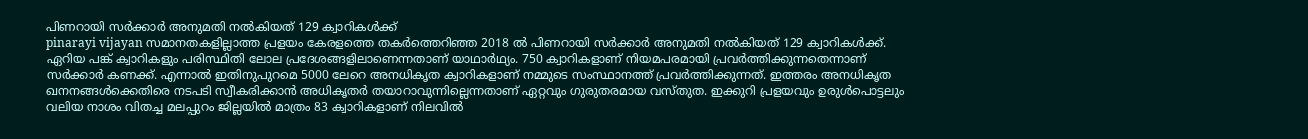പിണറായി സർക്കാര്‍ അനുമതി നല്‍കിയത് 129 ക്വാറികള്‍ക്ക്
pinarayi vijayan സമാനതകളില്ലാത്ത പ്രളയം കേരളത്തെ തകര്‍ത്തെറിഞ്ഞ 2018 ല്‍ പിണറായി സര്‍ക്കാര്‍ അനുമതി നല്‍കിയത് 129 ക്വാറികള്‍ക്ക്. ഏറിയ പങ്ക് ക്വാറികളും പരിസ്ഥിതി ലോല പ്രദേശങ്ങളിലാണെന്നതാണ് യാഥാര്‍ഥ്യം. 750 ക്വാറികളാണ് നിയമപരമായി പ്രവര്‍ത്തിക്കുന്നതെന്നാണ് സര്‍ക്കാര്‍ കണക്ക്. എന്നാല്‍ ഇതിനുപുറമെ 5000 ലേറെ അനധികൃത ക്വാറികളാണ് നമ്മുടെ സംസ്ഥാനത്ത് പ്രവര്‍ത്തിക്കുന്നത്. ഇത്തരം അനധികൃത ഖനനങ്ങള്‍ക്കെതിരെ നടപടി സ്വീകരിക്കാന്‍ അധികൃതര്‍ തയാറാവുന്നില്ലെന്നതാണ് ഏറ്റവും ഗുരുതരമായ വസ്തുത. ഇക്കുറി പ്രളയവും ഉരുള്‍പൊട്ടലും വലിയ നാശം വിതച്ച മലപ്പുറം ജില്ലയില്‍ മാത്രം 83 ക്വാറികളാണ് നിലവില്‍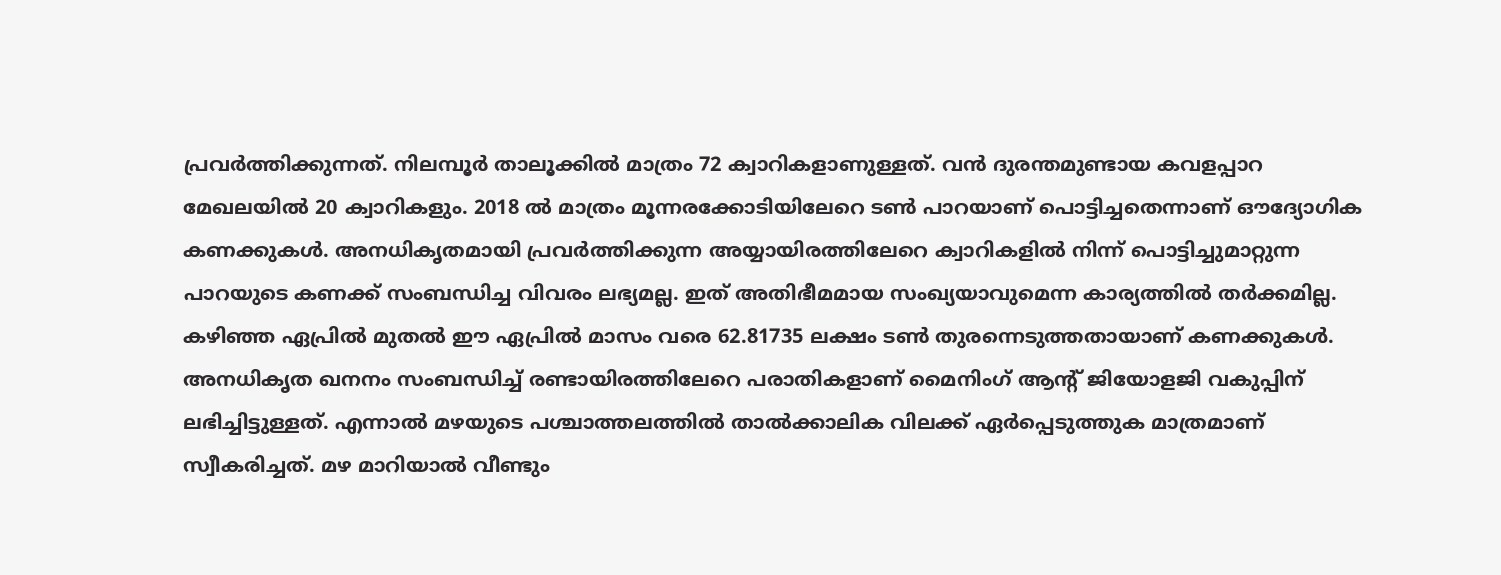പ്രവര്‍ത്തിക്കുന്നത്. നിലമ്പൂര്‍ താലൂക്കില്‍ മാത്രം 72 ക്വാറികളാണുള്ളത്. വന്‍ ദുരന്തമുണ്ടായ കവളപ്പാറ മേഖലയില്‍ 20 ക്വാറികളും. 2018 ല്‍ മാത്രം മൂന്നരക്കോടിയിലേറെ ടണ്‍ പാറയാണ് പൊട്ടിച്ചതെന്നാണ് ഔദ്യോഗിക കണക്കുകള്‍. അനധികൃതമായി പ്രവര്‍ത്തിക്കുന്ന അയ്യായിരത്തിലേറെ ക്വാറികളില്‍ നിന്ന് പൊട്ടിച്ചുമാറ്റുന്ന പാറയുടെ കണക്ക് സംബന്ധിച്ച വിവരം ലഭ്യമല്ല. ഇത് അതിഭീമമായ സംഖ്യയാവുമെന്ന കാര്യത്തില്‍ തര്‍ക്കമില്ല. കഴിഞ്ഞ ഏപ്രില്‍ മുതല്‍ ഈ ഏപ്രില്‍ മാസം വരെ 62.81735 ലക്ഷം ടണ്‍ തുരന്നെടുത്തതായാണ് കണക്കുകള്‍. അനധികൃത ഖനനം സംബന്ധിച്ച് രണ്ടായിരത്തിലേറെ പരാതികളാണ് മൈനിംഗ് ആന്‍റ് ജിയോളജി വകുപ്പിന് ലഭിച്ചിട്ടുള്ളത്. എന്നാല്‍ മഴയുടെ പശ്ചാത്തലത്തില്‍ താല്‍ക്കാലിക വിലക്ക് ഏര്‍പ്പെടുത്തുക മാത്രമാണ് സ്വീകരിച്ചത്. മഴ മാറിയാല്‍ വീണ്ടും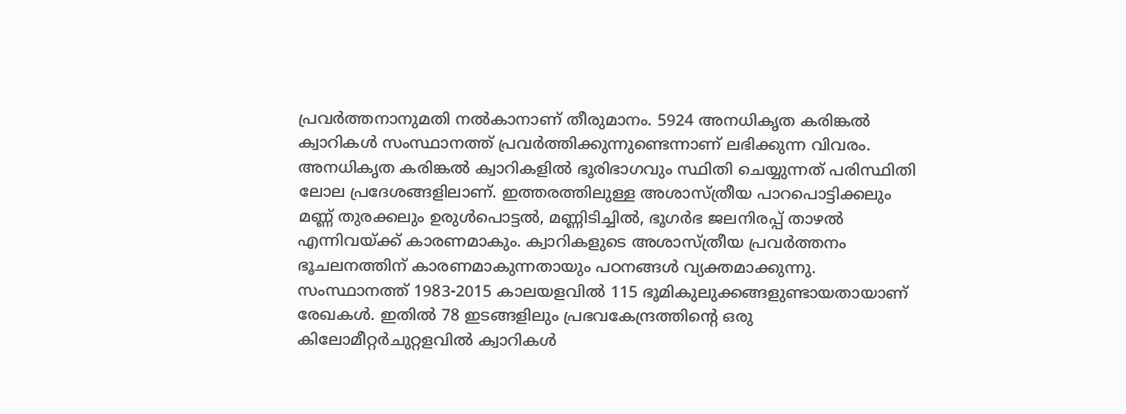പ്രവര്‍ത്തനാനുമതി നല്‍കാനാണ് തീരുമാനം. 5924 അനധികൃത കരിങ്കല്‍ ക്വാറികള്‍ സംസ്ഥാനത്ത് പ്രവര്‍ത്തിക്കുന്നുണ്ടെന്നാണ് ലഭിക്കുന്ന വിവരം. അനധികൃത കരിങ്കല്‍ ക്വാറികളില്‍ ഭൂരിഭാഗവും സ്ഥിതി ചെയ്യുന്നത് പരിസ്ഥിതി ലോല പ്രദേശങ്ങളിലാണ്. ഇത്തരത്തിലുള്ള അശാസ്ത്രീയ പാറപൊട്ടിക്കലും മണ്ണ് തുരക്കലും ഉരുള്‍പൊട്ടല്‍, മണ്ണിടിച്ചില്‍, ഭൂഗര്‍ഭ ജലനിരപ്പ് താഴല്‍ എന്നിവയ്ക്ക് കാരണമാകും. ക്വാറികളുടെ അശാസ്ത്രീയ പ്രവര്‍ത്തനം ഭൂചലനത്തിന് കാരണമാകുന്നതായും പഠനങ്ങള്‍ വ്യക്തമാക്കുന്നു. സംസ്ഥാനത്ത് 1983-2015 കാലയളവില്‍ 115 ഭൂമികുലുക്കങ്ങളുണ്ടായതായാണ് രേഖകള്‍. ഇതില്‍ 78 ഇടങ്ങളിലും പ്രഭവകേന്ദ്രത്തിന്‍റെ ഒരു കിലോമീറ്റര്‍ചുറ്റളവില്‍ ക്വാറികള്‍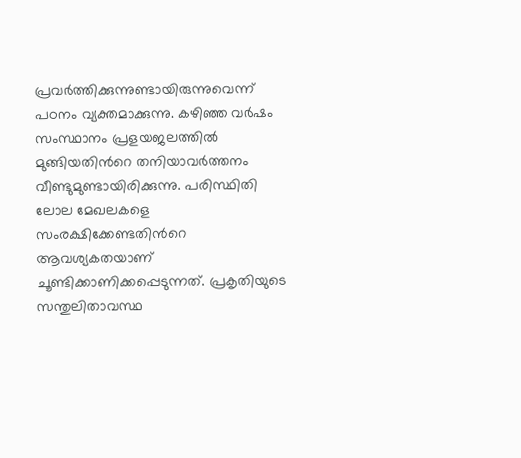പ്രവര്‍ത്തിക്കുന്നുണ്ടായിരുന്നുവെന്ന് പഠനം വ്യക്തമാക്കുന്നു. കഴിഞ്ഞ വര്‍ഷം സംസ്ഥാനം പ്രളയജലത്തില്‍ മുങ്ങിയതിന്‍റെ തനിയാവര്‍ത്തനം വീണ്ടുമുണ്ടായിരിക്കുന്നു. പരിസ്ഥിതി ലോല മേഖലകളെ സംരക്ഷിക്കേണ്ടതിന്‍റെ ആവശ്യകതയാണ് ചൂണ്ടിക്കാണിക്കപ്പെടുന്നത്. പ്രകൃതിയുടെ സന്തുലിതാവസ്ഥ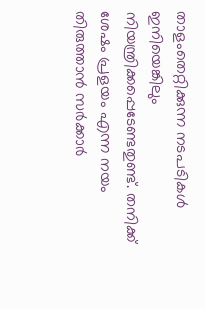താളംതെറ്റിക്കുന്ന നടപടികള്‍ ഇനിയെങ്കിലും നിയന്ത്രിക്കപ്പെടേണ്ടതുണ്ട്. തനിക്ക് ശേഷം പ്രളയം എന്ന നയം തിരുത്താന്‍ സര്‍ക്കാര്‍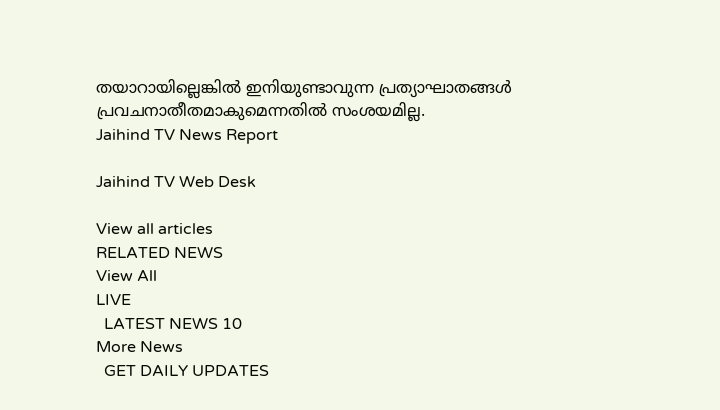തയാറായില്ലെങ്കില്‍ ഇനിയുണ്ടാവുന്ന പ്രത്യാഘാതങ്ങള്‍ പ്രവചനാതീതമാകുമെന്നതില്‍ സംശയമില്ല.
Jaihind TV News Report

Jaihind TV Web Desk

View all articles
RELATED NEWS
View All
LIVE
  LATEST NEWS 10
More News
  GET DAILY UPDATES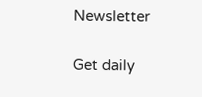Newsletter

Get daily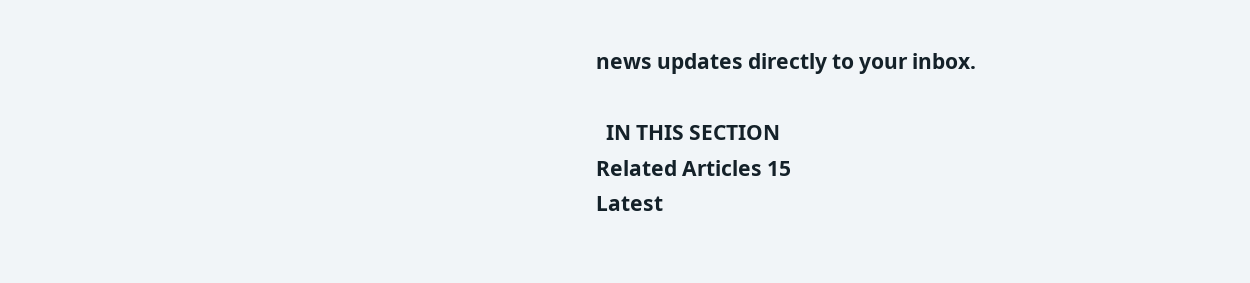news updates directly to your inbox.

  IN THIS SECTION
Related Articles 15
Latest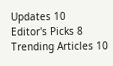Updates 10
Editor's Picks 8
Trending Articles 10